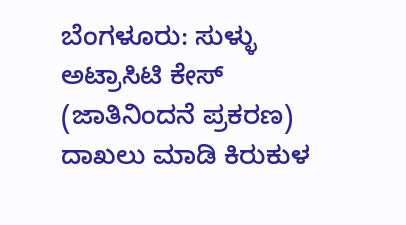ಬೆಂಗಳೂರು: ಸುಳ್ಳು ಅಟ್ರಾಸಿಟಿ ಕೇಸ್ (ಜಾತಿನಿಂದನೆ ಪ್ರಕರಣ) ದಾಖಲು ಮಾಡಿ ಕಿರುಕುಳ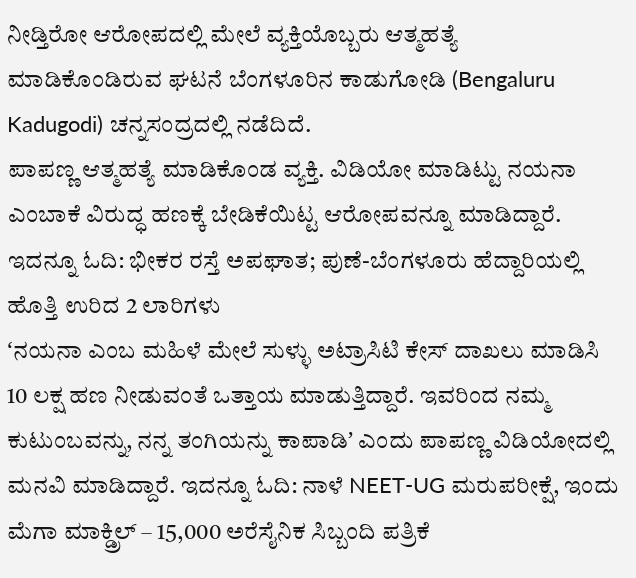ನೀಡ್ತಿರೋ ಆರೋಪದಲ್ಲಿ ಮೇಲೆ ವ್ಯಕ್ತಿಯೊಬ್ಬರು ಆತ್ಮಹತ್ಯೆ ಮಾಡಿಕೊಂಡಿರುವ ಘಟನೆ ಬೆಂಗಳೂರಿನ ಕಾಡುಗೋಡಿ (Bengaluru Kadugodi) ಚನ್ನಸಂದ್ರದಲ್ಲಿ ನಡೆದಿದೆ.
ಪಾಪಣ್ಣ ಆತ್ಮಹತ್ಯೆ ಮಾಡಿಕೊಂಡ ವ್ಯಕ್ತಿ. ವಿಡಿಯೋ ಮಾಡಿಟ್ಟು ನಯನಾ ಎಂಬಾಕೆ ವಿರುದ್ಧ ಹಣಕ್ಕೆ ಬೇಡಿಕೆಯಿಟ್ಟ ಆರೋಪವನ್ನೂ ಮಾಡಿದ್ದಾರೆ. ಇದನ್ನೂ ಓದಿ: ಭೀಕರ ರಸ್ತೆ ಅಪಘಾತ; ಪುಣೆ-ಬೆಂಗಳೂರು ಹೆದ್ದಾರಿಯಲ್ಲಿ ಹೊತ್ತಿ ಉರಿದ 2 ಲಾರಿಗಳು
ʻನಯನಾ ಎಂಬ ಮಹಿಳೆ ಮೇಲೆ ಸುಳ್ಳು ಅಟ್ರಾಸಿಟಿ ಕೇಸ್ ದಾಖಲು ಮಾಡಿಸಿ 10 ಲಕ್ಷ ಹಣ ನೀಡುವಂತೆ ಒತ್ತಾಯ ಮಾಡುತ್ತಿದ್ದಾರೆ. ಇವರಿಂದ ನಮ್ಮ ಕುಟುಂಬವನ್ನು, ನನ್ನ ತಂಗಿಯನ್ನು ಕಾಪಾಡಿʼ ಎಂದು ಪಾಪಣ್ಣ ವಿಡಿಯೋದಲ್ಲಿ ಮನವಿ ಮಾಡಿದ್ದಾರೆ. ಇದನ್ನೂ ಓದಿ: ನಾಳೆ NEET-UG ಮರುಪರೀಕ್ಷೆ, ಇಂದು ಮೆಗಾ ಮಾಕ್ಡ್ರಿಲ್ – 15,000 ಅರೆಸೈನಿಕ ಸಿಬ್ಬಂದಿ ಪತ್ರಿಕೆ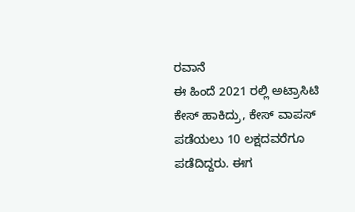ರವಾನೆ
ಈ ಹಿಂದೆ 2021 ರಲ್ಲಿ ಅಟ್ರಾಸಿಟಿ ಕೇಸ್ ಹಾಕಿದ್ರು, ಕೇಸ್ ವಾಪಸ್ ಪಡೆಯಲು 10 ಲಕ್ಷದವರೆಗೂ ಪಡೆದಿದ್ದರು. ಈಗ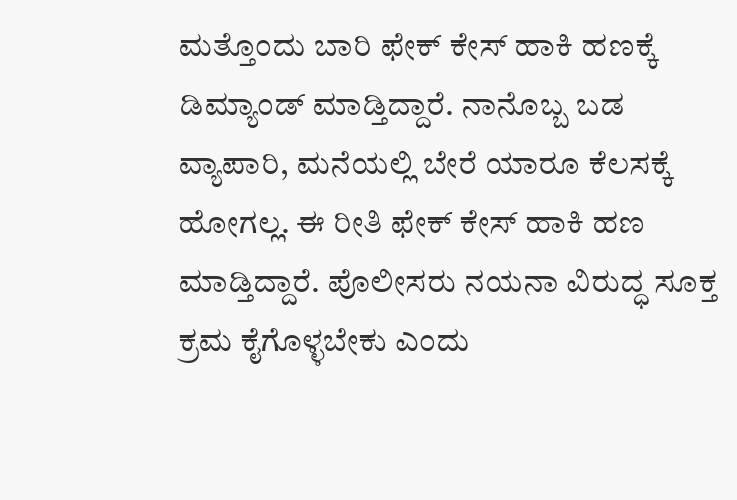ಮತ್ತೊಂದು ಬಾರಿ ಫೇಕ್ ಕೇಸ್ ಹಾಕಿ ಹಣಕ್ಕೆ ಡಿಮ್ಯಾಂಡ್ ಮಾಡ್ತಿದ್ದಾರೆ. ನಾನೊಬ್ಬ ಬಡ ವ್ಯಾಪಾರಿ, ಮನೆಯಲ್ಲಿ ಬೇರೆ ಯಾರೂ ಕೆಲಸಕ್ಕೆ ಹೋಗಲ್ಲ. ಈ ರೀತಿ ಫೇಕ್ ಕೇಸ್ ಹಾಕಿ ಹಣ ಮಾಡ್ತಿದ್ದಾರೆ. ಪೊಲೀಸರು ನಯನಾ ವಿರುದ್ಧ ಸೂಕ್ತ ಕ್ರಮ ಕೈಗೊಳ್ಳಬೇಕು ಎಂದು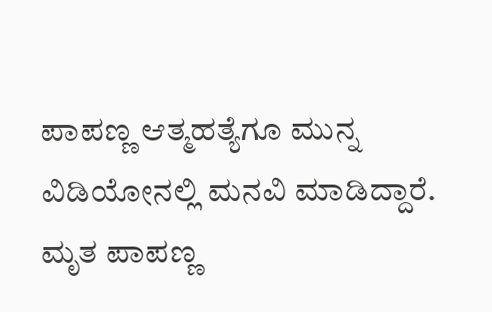ಪಾಪಣ್ಣ ಆತ್ಮಹತ್ಯೆಗೂ ಮುನ್ನ ವಿಡಿಯೋನಲ್ಲಿ ಮನವಿ ಮಾಡಿದ್ದಾರೆ.
ಮೃತ ಪಾಪಣ್ಣ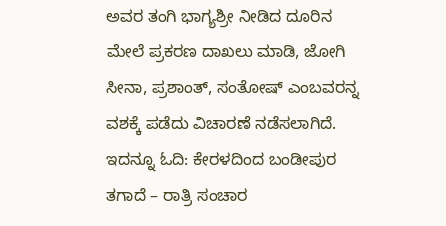ಅವರ ತಂಗಿ ಭಾಗ್ಯಶ್ರೀ ನೀಡಿದ ದೂರಿನ ಮೇಲೆ ಪ್ರಕರಣ ದಾಖಲು ಮಾಡಿ, ಜೋಗಿ ಸೀನಾ, ಪ್ರಶಾಂತ್, ಸಂತೋಷ್ ಎಂಬವರನ್ನ ವಶಕ್ಕೆ ಪಡೆದು ವಿಚಾರಣೆ ನಡೆಸಲಾಗಿದೆ. ಇದನ್ನೂ ಓದಿ: ಕೇರಳದಿಂದ ಬಂಡೀಪುರ ತಗಾದೆ – ರಾತ್ರಿ ಸಂಚಾರ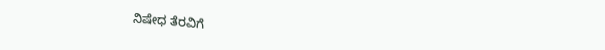ನಿಷೇಧ ತೆರವಿಗೆ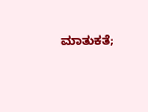ಮಾತುಕತೆ;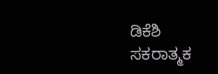ಡಿಕೆಶಿ ಸಕರಾತ್ಮಕ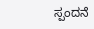ಸ್ಪಂದನೆ